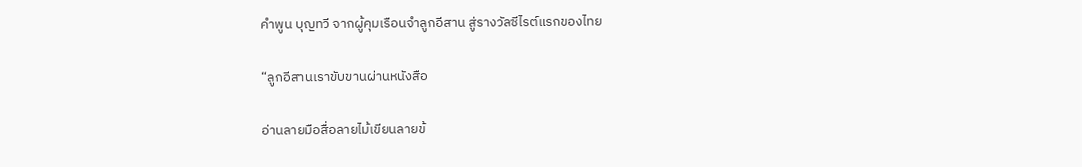คำพูน บุญทวี จากผู้คุมเรือนจำลูกอีสาน สู่รางวัลซีไรต์แรกของไทย

“ลูกอีสานเราขับขานผ่านหนังสือ

อ่านลายมือสื่อลายไม้เขียนลายข้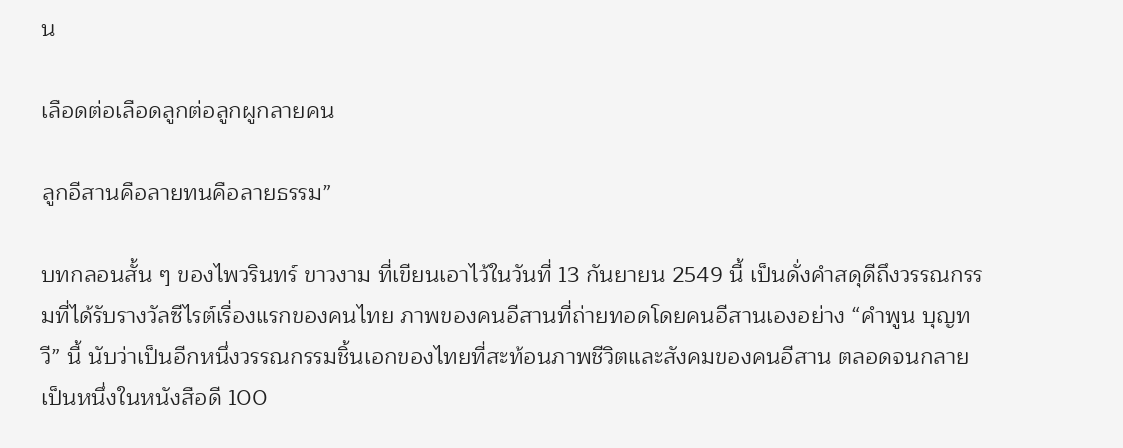น

เลือดต่อเลือดลูกต่อลูกผูกลายคน

ลูกอีสานคือลายทนคือลายธรรม”

บทกลอนสั้น ๆ ของไพวรินทร์ ขาวงาม ที่เขียนเอาไว้ในวันที่ 13 กันยายน 2549 นี้ เป็นดั่งคำสดุดีถึงวรรณกรรมที่ได้รับรางวัลซีไรต์เรื่องแรกของคนไทย ภาพของคนอีสานที่ถ่ายทอดโดยคนอีสานเองอย่าง “คำพูน บุญทวี” นี้ นับว่าเป็นอีกหนึ่งวรรณกรรมชิ้นเอกของไทยที่สะท้อนภาพชีวิตและสังคมของคนอีสาน ตลอดจนกลายเป็นหนึ่งในหนังสือดี 100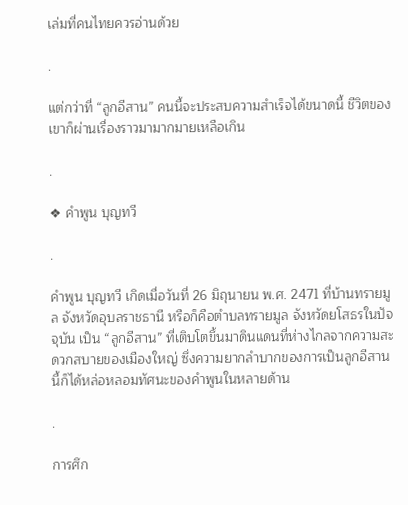เล่มที่คนไทยควรอ่านด้วย

.

แต่กว่าที่ “ลูกอีสาน” คนนี้จะประสบความสำเร็จได้ขนาดนี้ ชีวิตของเขาก็ผ่านเรื่องราวมามากมายเหลือเกิน

.

❖ คำพูน บุญทวี

.

คำพูน บุญทวี เกิดเมื่อวันที่ 26 มิถุนายน พ.ศ. 2471 ที่บ้านทรายมูล จังหวัดอุบลราชธานี หรือก็คือตำบลทรายมูล จังหวัดยโสธรในปัจจุบัน เป็น “ลูกอีสาน” ที่เติบโตขึ้นมาดินแดนที่ห่างไกลจากความสะดวกสบายของเมืองใหญ่ ซึ่งความยากลำบากของการเป็นลูกอีสานนี้ก็ได้หล่อหลอมทัศนะของคำพูนในหลายด้าน

.

การศึก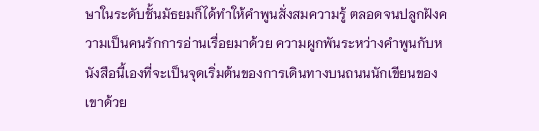ษาในระดับชั้นมัธยมก็ได้ทำให้คำพูนสั่งสมความรู้ ตลอดจนปลูกฝังความเป็นคนรักการอ่านเรื่อยมาด้วย ความผูกพันระหว่างคำพูนกับหนังสือนี้เองที่จะเป็นจุดเริ่มต้นของการเดินทางบนถนนนักเขียนของเขาด้วย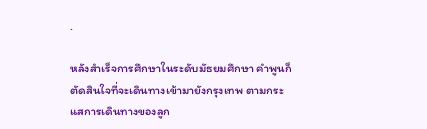.

หลังสำเร็จการศึกษาในระดับมัธยมศึกษา คำพูนก็ตัดสินใจที่จะเดินทางเข้ามายังกรุงเทพ ตามกระแสการเดินทางของลูก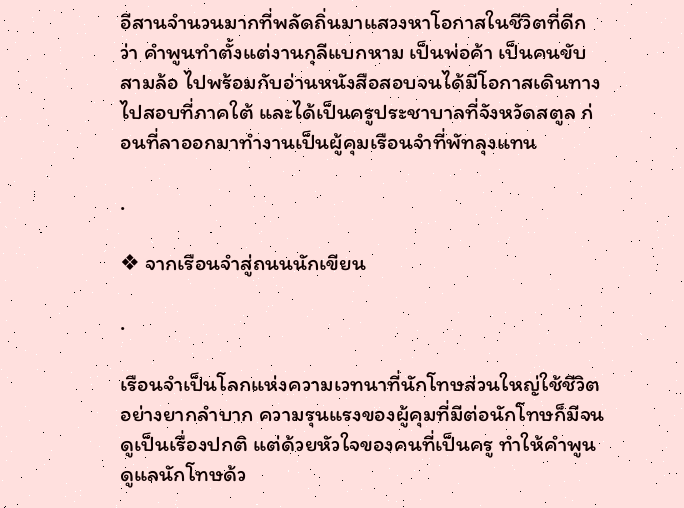อีสานจำนวนมากที่พลัดถิ่นมาแสวงหาโอกาสในชีวิตที่ดีกว่า คำพูนทำตั้งแต่งานกุลีแบกหาม เป็นพ่อค้า เป็นคนขับสามล้อ ไปพร้อมกับอ่านหนังสือสอบจนได้มีโอกาสเดินทางไปสอบที่ภาคใต้ และได้เป็นครูประชาบาลที่จังหวัดสตูล ก่อนที่ลาออกมาทำงานเป็นผู้คุมเรือนจำที่พัทลุงแทน

.

❖ จากเรือนจำสู่ถนนนักเขียน

.

เรือนจำเป็นโลกแห่งความเวทนาที่นักโทษส่วนใหญ่ใช้ชีวิตอย่างยากลำบาก ความรุนแรงของผู้คุมที่มีต่อนักโทษก็มีจนดูเป็นเรื่องปกติ แต่ด้วยหัวใจของคนที่เป็นครู ทำให้คำพูนดูแลนักโทษด้ว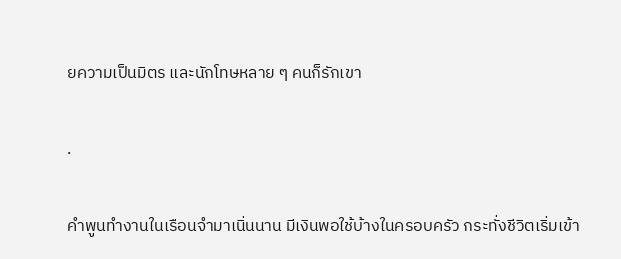ยความเป็นมิตร และนักโทษหลาย ๆ คนก็รักเขา

.

คำพูนทำงานในเรือนจำมาเนิ่นนาน มีเงินพอใช้บ้างในครอบครัว กระทั่งชีวิตเริ่มเข้า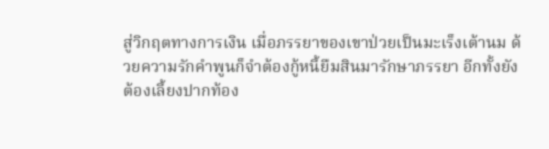สู่วิกฤตทางการเงิน เมื่อภรรยาของเขาป่วยเป็นมะเร็งเต้านม ด้วยความรักคำพูนก็จำต้องกู้หนี้ยืมสินมารักษาภรรยา อีกทั้งยังต้องเลี้ยงปากท้อง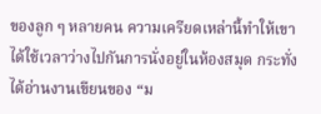ของลูก ๆ หลายคน ความเครียดเหล่านี้ทำให้เขาได้ใช้เวลาว่างไปกันการนั่งอยู่ในห้องสมุด กระทั่งได้อ่านงานเขียนของ “ม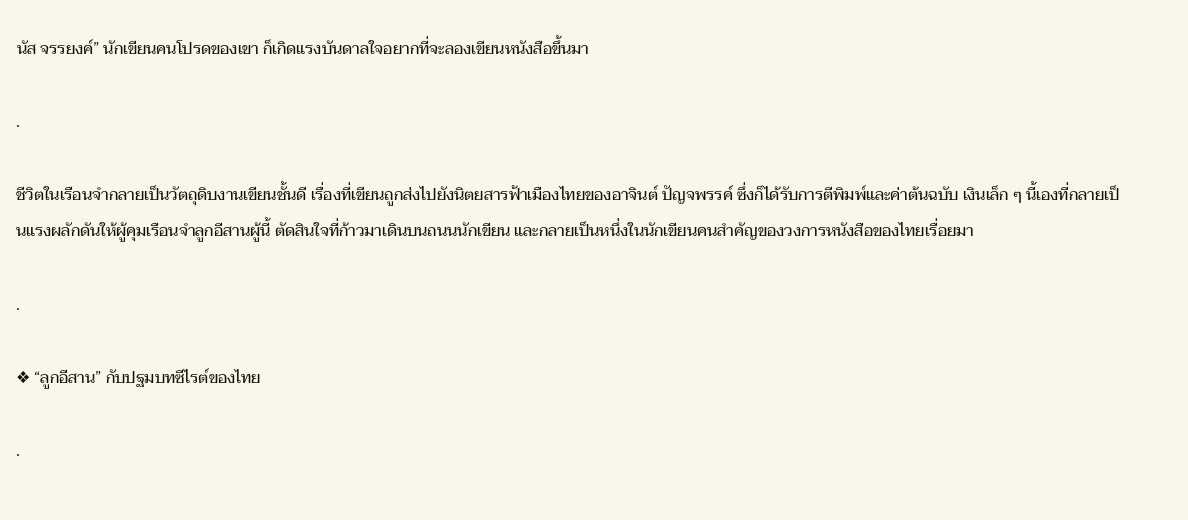นัส จรรยงค์” นักเขียนคนโปรดของเขา ก็เกิดแรงบันดาลใจอยากที่จะลองเขียนหนังสือขึ้นมา

.

ชีวิตในเรือนจำกลายเป็นวัตถุดิบงานเขียนชั้นดี เรื่องที่เขียนถูกส่งไปยังนิตยสารฟ้าเมืองไทยของอาจินต์ ปัญจพรรค์ ซึ่งก็ได้รับการตีพิมพ์และค่าต้นฉบับ เงินเล็ก ๆ นี้เองที่กลายเป็นแรงผลักดันให้ผู้คุมเรือนจำลูกอีสานผู้นี้ ตัดสินใจที่ก้าวมาเดินบนถนนนักเขียน และกลายเป็นหนึ่งในนักเขียนคนสำคัญของวงการหนังสือของไทยเรื่อยมา

.

❖ “ลูกอีสาน” กับปฐมบทซีไรต์ของไทย

.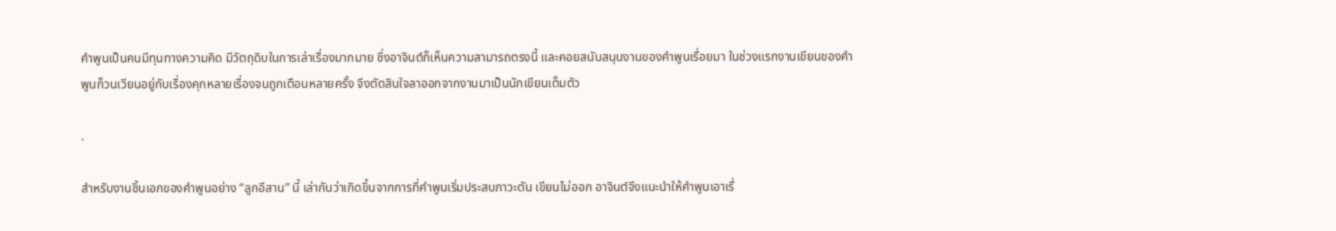คำพูนเป็นคนมีทุนทางความคิด มีวัตถุดิบในการเล่าเรื่องมากมาย ซึ่งอาจินต์ก็เห็นความสามารถตรงนี้ และคอยสนับสนุนงานของคำพูนเรื่อยมา ในช่วงแรกงานเขียนของคำพูนก็วนเวียนอยู่กับเรื่องคุกหลายเรื่องจนถูกเตือนหลายครั้ง จึงตัดสินใจลาออกจากงานมาเป็นนักเขียนเต็มตัว

.

สำหรับงานชิ้นเอกของคำพูนอย่าง “ลูกอีสาน” นี้ เล่ากันว่าเกิดขึ้นจากการที่คำพูนเริ่มประสบภาวะตัน เขียนไม่ออก อาจินต์จึงแนะนำให้คำพูนเอาเรื่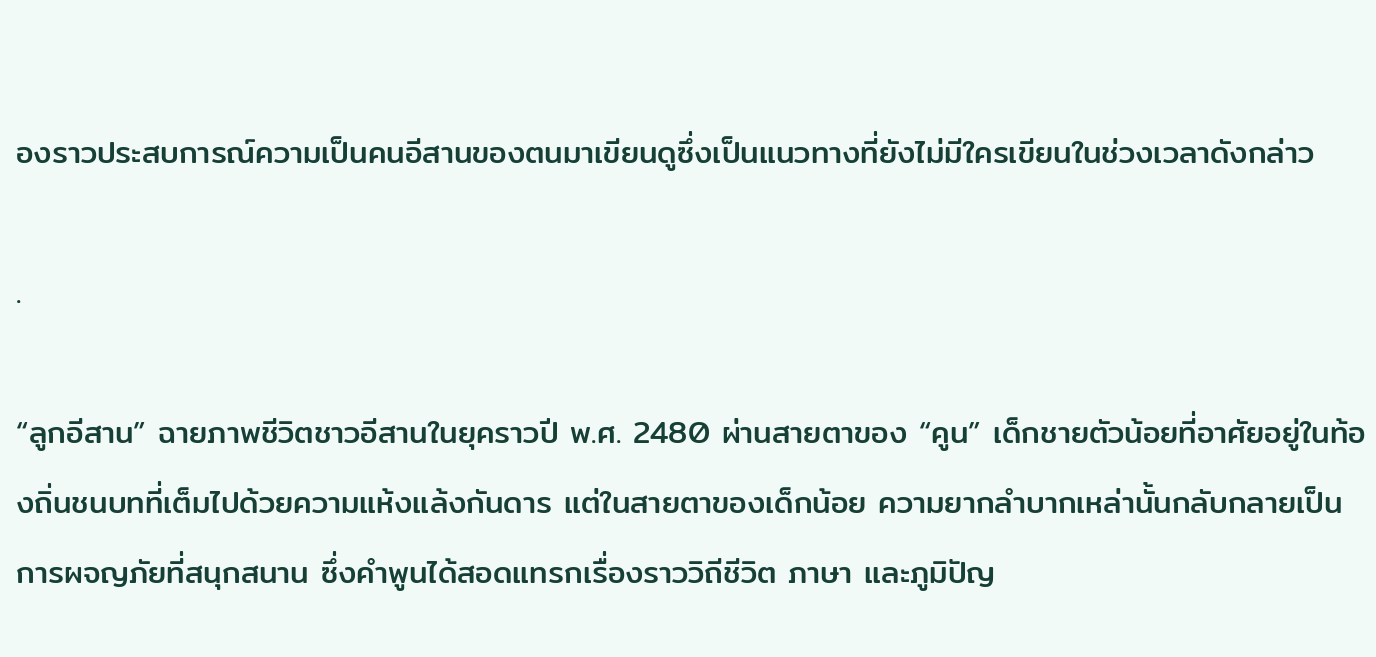องราวประสบการณ์ความเป็นคนอีสานของตนมาเขียนดูซึ่งเป็นแนวทางที่ยังไม่มีใครเขียนในช่วงเวลาดังกล่าว

.

“ลูกอีสาน” ฉายภาพชีวิตชาวอีสานในยุคราวปี พ.ศ. 2480 ผ่านสายตาของ “คูน” เด็กชายตัวน้อยที่อาศัยอยู่ในท้องถิ่นชนบทที่เต็มไปด้วยความแห้งแล้งกันดาร แต่ในสายตาของเด็กน้อย ความยากลำบากเหล่านั้นกลับกลายเป็นการผจญภัยที่สนุกสนาน ซึ่งคำพูนได้สอดแทรกเรื่องราววิถีชีวิต ภาษา และภูมิปัญ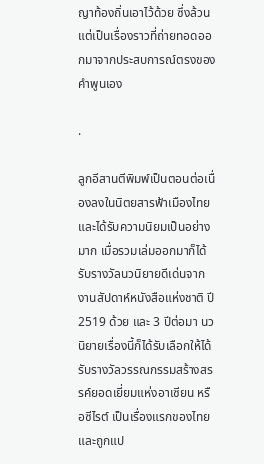ญาท้องถิ่นเอาไว้ด้วย ซึ่งล้วนแต่เป็นเรื่องราวที่ถ่ายทอดออกมาจากประสบการณ์ตรงของคำพูนเอง

.

ลูกอีสานตีพิมพ์เป็นตอนต่อเนื่องลงในนิตยสารฟ้าเมืองไทย และได้รับความนิยมเป็นอย่างมาก เมื่อรวมเล่มออกมาก็ได้รับรางวัลนวนิยายดีเด่นจากงานสัปดาห์หนังสือแห่งชาติ ปี 2519 ด้วย และ 3 ปีต่อมา นวนิยายเรื่องนี้ก็ได้รับเลือกให้ได้รับรางวัลวรรณกรรมสร้างสรรค์ยอดเยี่ยมแห่งอาเซียน หรือซีไรต์ เป็นเรื่องแรกของไทย และถูกแป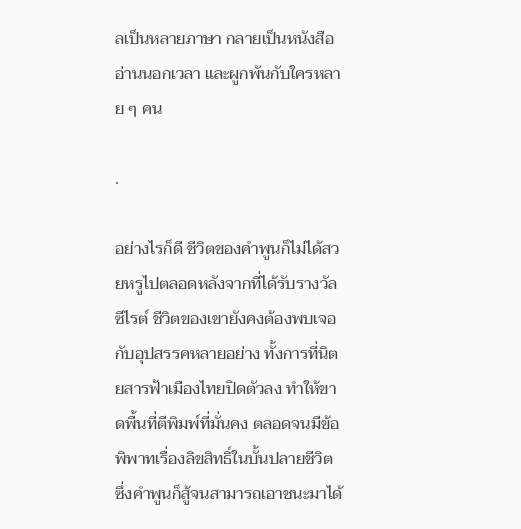ลเป็นหลายภาษา กลายเป็นหนังสืออ่านนอกเวลา และผูกพันกับใครหลาย ๆ คน

.

อย่างไรก็ดี ชีวิตของคำพูนก็ไม่ได้สวยหรูไปตลอดหลังจากที่ได้รับรางวัลซีไรต์ ชีวิตของเขายังคงต้องพบเจอกับอุปสรรคหลายอย่าง ทั้งการที่นิตยสารฟ้าเมืองไทยปิดตัวลง ทำให้ขาดพื้นที่ตีพิมพ์ที่มั่นคง ตลอดจนมีข้อพิพาทเรื่องลิขสิทธิ์ในบั้นปลายชีวิต ซึ่งคำพูนก็สู้จนสามารถเอาชนะมาได้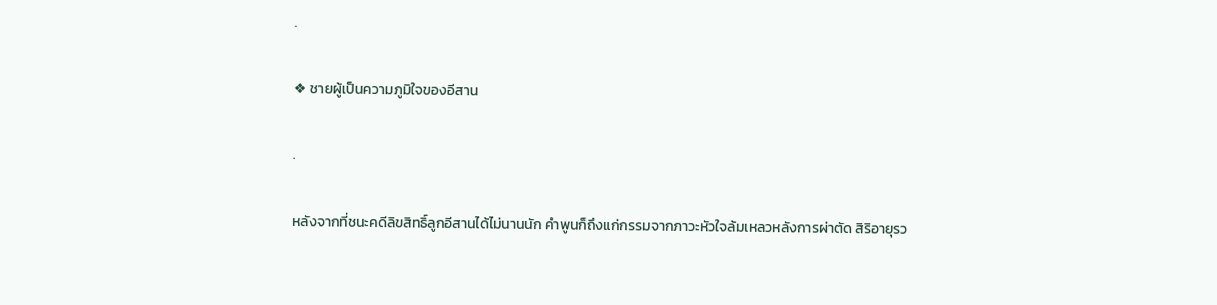.

❖ ชายผู้เป็นความภูมิใจของอีสาน

.

หลังจากที่ชนะคดีลิขสิทธิ์ลูกอีสานได้ไม่นานนัก คำพูนก็ถึงแก่กรรมจากภาวะหัวใจล้มเหลวหลังการผ่าตัด สิริอายุรว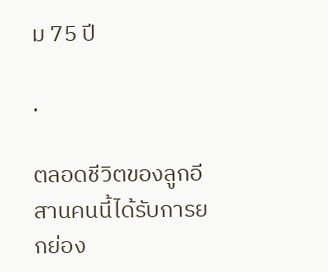ม 75 ปี

.

ตลอดชีวิตของลูกอีสานคนนี้ได้รับการยกย่อง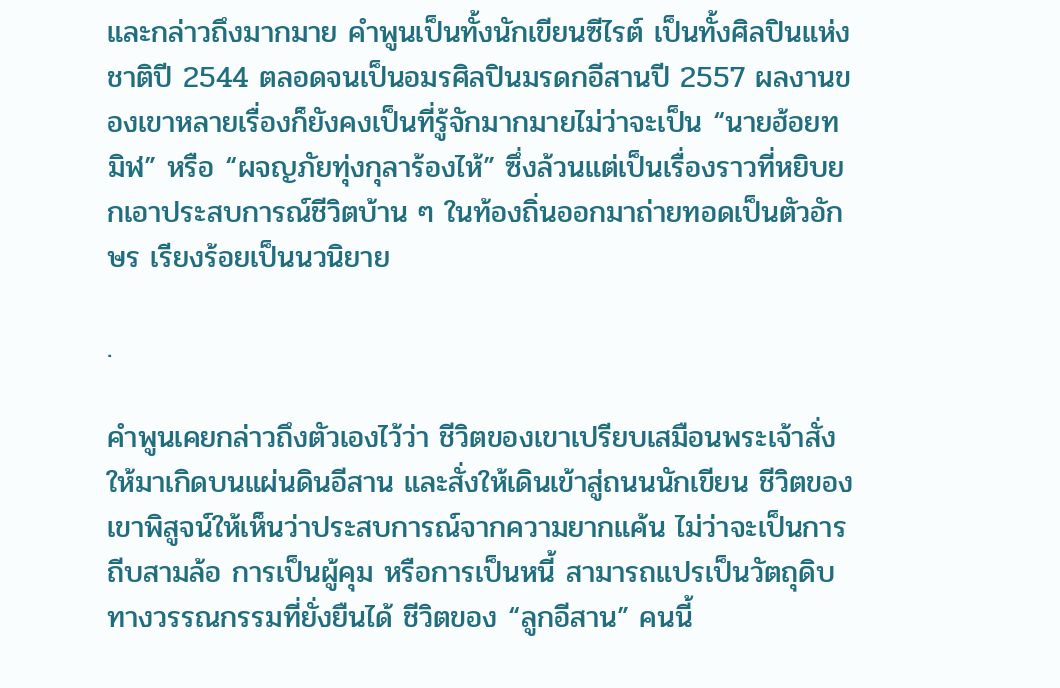และกล่าวถึงมากมาย คำพูนเป็นทั้งนักเขียนซีไรต์ เป็นทั้งศิลปินแห่งชาติปี 2544 ตลอดจนเป็นอมรศิลปินมรดกอีสานปี 2557 ผลงานของเขาหลายเรื่องก็ยังคงเป็นที่รู้จักมากมายไม่ว่าจะเป็น “นายฮ้อยทมิฬ” หรือ “ผจญภัยทุ่งกุลาร้องไห้” ซึ่งล้วนแต่เป็นเรื่องราวที่หยิบยกเอาประสบการณ์ชีวิตบ้าน ๆ ในท้องถิ่นออกมาถ่ายทอดเป็นตัวอักษร เรียงร้อยเป็นนวนิยาย

.

คำพูนเคยกล่าวถึงตัวเองไว้ว่า ชีวิตของเขาเปรียบเสมือนพระเจ้าสั่งให้มาเกิดบนแผ่นดินอีสาน และสั่งให้เดินเข้าสู่ถนนนักเขียน ชีวิตของเขาพิสูจน์ให้เห็นว่าประสบการณ์จากความยากแค้น ไม่ว่าจะเป็นการถีบสามล้อ การเป็นผู้คุม หรือการเป็นหนี้ สามารถแปรเป็นวัตถุดิบทางวรรณกรรมที่ยั่งยืนได้ ชีวิตของ “ลูกอีสาน” คนนี้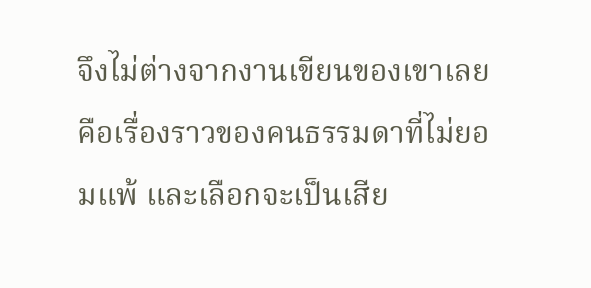จึงไม่ต่างจากงานเขียนของเขาเลย คือเรื่องราวของคนธรรมดาที่ไม่ยอมแพ้ และเลือกจะเป็นเสีย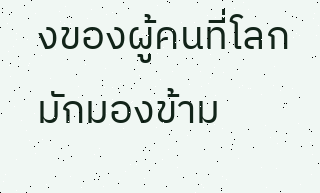งของผู้คนที่โลกมักมองข้าม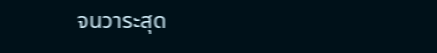จนวาระสุด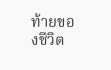ท้ายของชีวิต